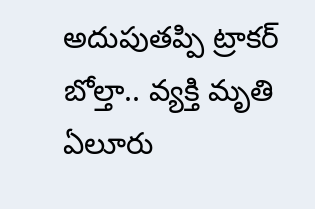అదుపుతప్పి ట్రాకర్ బోల్తా.. వ్యక్తి మృతి
ఏలూరు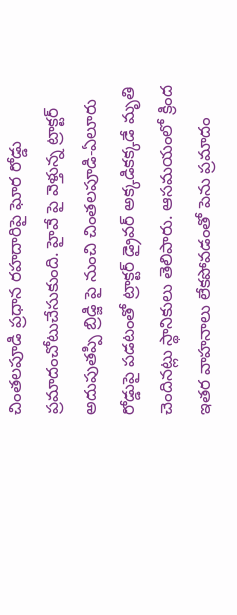చింతలపూడి ప్రధాన రహదారిపై ఘోర రోడ్డు ప్రమాదంచోటుచేసుకుంది. హైవే పై వెళ్తున్న ట్రాక్టర్ అదుపుతప్పి బ్రిడ్జి పై నుంచి చింతలపూడి-ఏలూరు రోడ్డుపై పడటంతో ట్రాక్టర్ డ్రైవర్ అక్కడికక్కడే మృతి చెందినట్లు స్థానికులు తెలిపారు. ఆసమయంలో క్రింద ఇతర వాహనాలు లేకపోవడంతో పెను ప్రమాదం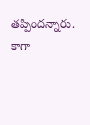తప్పిందన్నారు. కాగా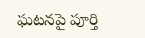ఘటనపై పూర్తి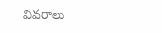వివరాలు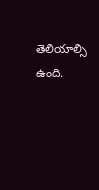తెలియాల్సి ఉంది.